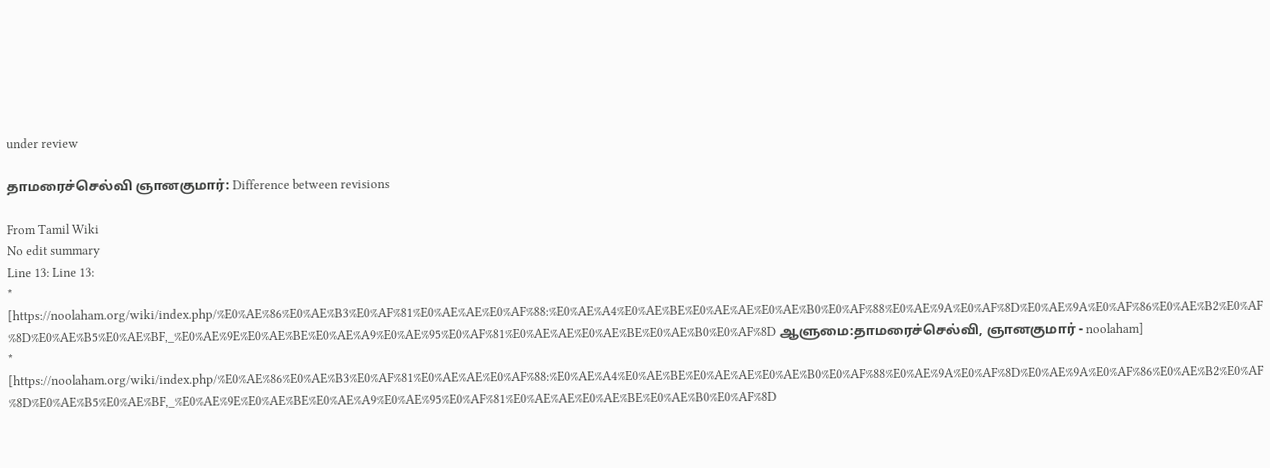under review

தாமரைச்செல்வி ஞானகுமார்: Difference between revisions

From Tamil Wiki
No edit summary
Line 13: Line 13:
* [https://noolaham.org/wiki/index.php/%E0%AE%86%E0%AE%B3%E0%AF%81%E0%AE%AE%E0%AF%88:%E0%AE%A4%E0%AE%BE%E0%AE%AE%E0%AE%B0%E0%AF%88%E0%AE%9A%E0%AF%8D%E0%AE%9A%E0%AF%86%E0%AE%B2%E0%AF%8D%E0%AE%B5%E0%AE%BF,_%E0%AE%9E%E0%AE%BE%E0%AE%A9%E0%AE%95%E0%AF%81%E0%AE%AE%E0%AE%BE%E0%AE%B0%E0%AF%8D ஆளுமை:தாமரைச்செல்வி, ஞானகுமார் - noolaham]
* [https://noolaham.org/wiki/index.php/%E0%AE%86%E0%AE%B3%E0%AF%81%E0%AE%AE%E0%AF%88:%E0%AE%A4%E0%AE%BE%E0%AE%AE%E0%AE%B0%E0%AF%88%E0%AE%9A%E0%AF%8D%E0%AE%9A%E0%AF%86%E0%AE%B2%E0%AF%8D%E0%AE%B5%E0%AE%BF,_%E0%AE%9E%E0%AE%BE%E0%AE%A9%E0%AE%95%E0%AF%81%E0%AE%AE%E0%AE%BE%E0%AE%B0%E0%AF%8D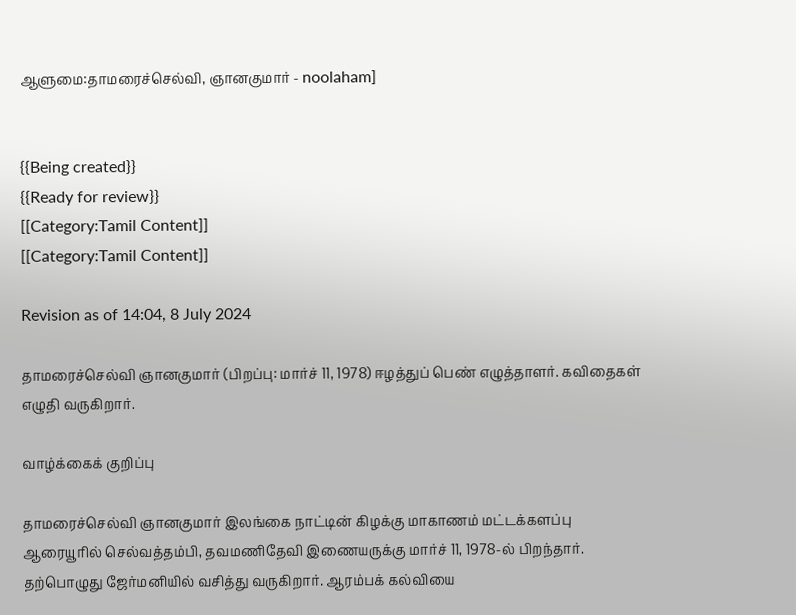ஆளுமை:தாமரைச்செல்வி, ஞானகுமார் - noolaham]


{{Being created}}
{{Ready for review}}
[[Category:Tamil Content]]
[[Category:Tamil Content]]

Revision as of 14:04, 8 July 2024

தாமரைச்செல்வி ஞானகுமார் (பிறப்பு: மார்ச் 11, 1978) ஈழத்துப் பெண் எழுத்தாளர். கவிதைகள் எழுதி வருகிறார்.

வாழ்க்கைக் குறிப்பு

தாமரைச்செல்வி ஞானகுமார் இலங்கை நாட்டின் கிழக்கு மாகாணம் மட்டக்களப்பு ஆரையூரில் செல்வத்தம்பி, தவமணிதேவி இணையருக்கு மார்ச் 11, 1978-ல் பிறந்தார். தற்பொழுது ஜேர்மனியில் வசித்து வருகிறார். ஆரம்பக் கல்வியை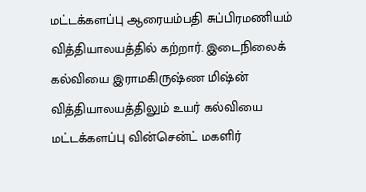மட்டக்களப்பு ஆரையம்பதி சுப்பிரமணியம் வித்தியாலயத்தில் கற்றார். இடைநிலைக் கல்வியை இராமகிருஷ்ண மிஷ்ன் வித்தியாலயத்திலும் உயர் கல்வியை மட்டக்களப்பு வின்சென்ட் மகளிர்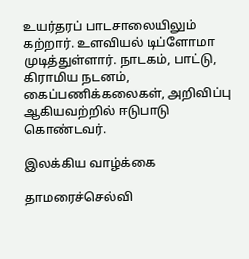உயர்தரப் பாடசாலையிலும் கற்றார். உளவியல் டிப்ளோமா முடித்துள்ளார். நாடகம், பாட்டு, கிராமிய நடனம், கைப்பணிக்கலைகள், அறிவிப்பு ஆகியவற்றில் ஈடுபாடு கொண்டவர்.

இலக்கிய வாழ்க்கை

தாமரைச்செல்வி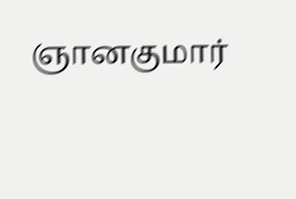ஞானகுமார்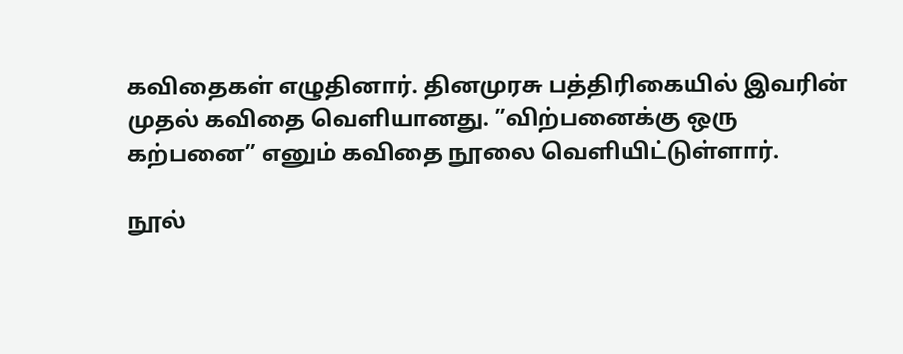கவிதைகள் எழுதினார். தினமுரசு பத்திரிகையில் இவரின் முதல் கவிதை வெளியானது. ”விற்பனைக்கு ஒரு கற்பனை” எனும் கவிதை நூலை வெளியிட்டுள்ளார்.

நூல்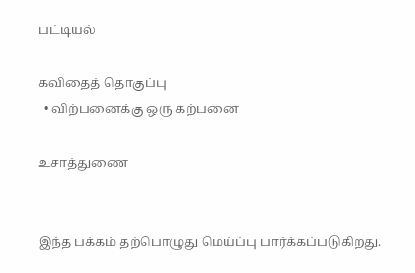பட்டியல்

கவிதைத் தொகுப்பு
  • விற்பனைக்கு ஒரு கற்பனை

உசாத்துணை


இந்த பக்கம் தற்பொழுது மெய்ப்பு பார்க்கப்படுகிறது.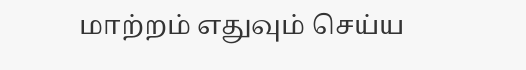மாற்றம் எதுவும் செய்ய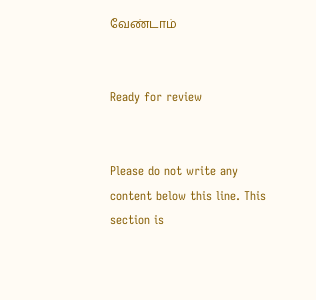வேண்டாம்


Ready for review


Please do not write any content below this line. This section is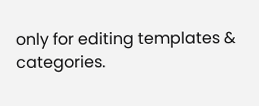only for editing templates & categories.